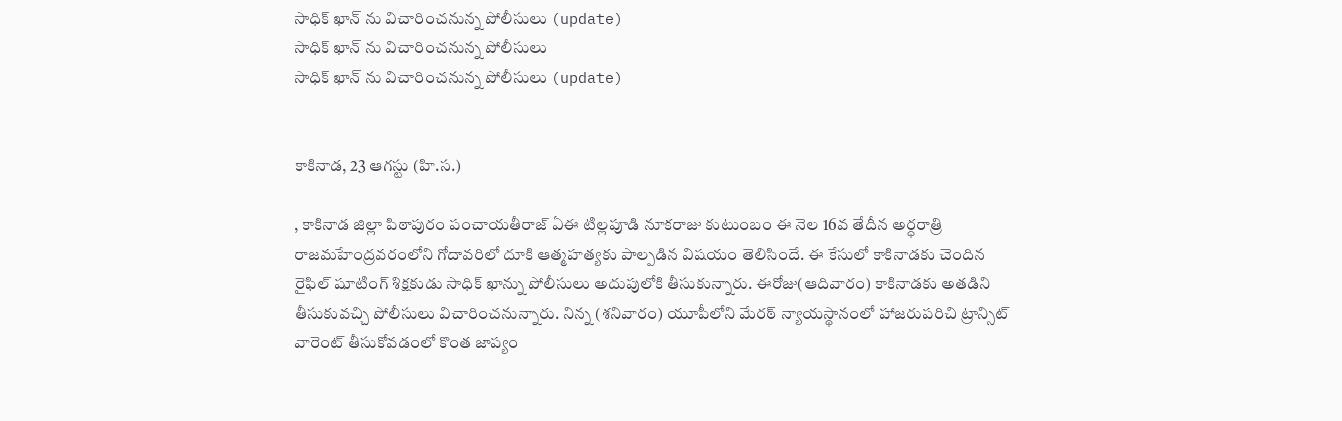సాధిక్ ఖాన్ ను విచారించనున్న పోలీసులు (update)
సాధిక్ ఖాన్ ను విచారించనున్న పోలీసులు
సాధిక్ ఖాన్ ను విచారించనున్న పోలీసులు (update)


కాకినాడ, 23 ఆగస్టు (హి.స.)

, కాకినాడ జిల్లా పిఠాపురం పంచాయతీరాజ్ ఏఈ టిల్లపూడి నూకరాజు కుటుంబం ఈ నెల 16వ తేదీన అర్ధరాత్రి రాజమహేంద్రవరంలోని గోదావరిలో దూకి ఆత్మహత్యకు పాల్పడిన విషయం తెలిసిందే. ఈ కేసులో కాకినాడకు చెందిన రైఫిల్ షూటింగ్ శిక్షకుడు సాధిక్ ఖాన్ను పోలీసులు అదుపులోకి తీసుకున్నారు. ఈరోజు(ఆదివారం) కాకినాడకు అతడిని తీసుకువచ్చి పోలీసులు విచారించనున్నారు. నిన్న (శనివారం) యూపీలోని మేరఠ్ న్యాయస్థానంలో హాజరుపరిచి ట్రాన్సిట్ వారెంట్ తీసుకోవడంలో కొంత జాప్యం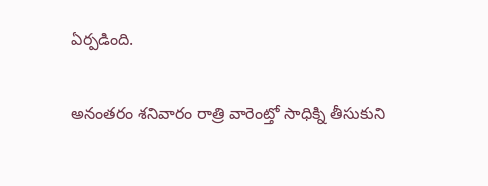ఏర్పడింది.

అనంతరం శనివారం రాత్రి వారెంట్తో సాధిక్ని తీసుకుని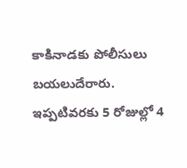కాకినాడకు పోలీసులు బయలుదేరారు. ఇప్పటివరకు 5 రోజుల్లో 4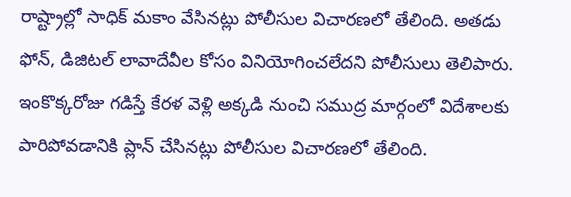రాష్ట్రాల్లో సాధిక్ మకాం వేసినట్లు పోలీసుల విచారణలో తేలింది. అతడు ఫోన్, డిజిటల్ లావాదేవీల కోసం వినియోగించలేదని పోలీసులు తెలిపారు. ఇంకొక్కరోజు గడిస్తే కేరళ వెళ్లి అక్కడి నుంచి సముద్ర మార్గంలో విదేశాలకు పారిపోవడానికి ప్లాన్ చేసినట్లు పోలీసుల విచారణలో తేలింది.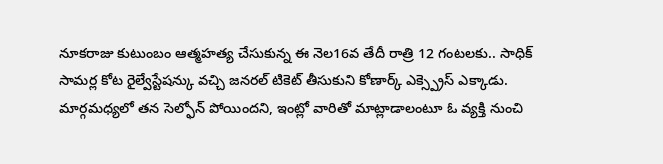నూకరాజు కుటుంబం ఆత్మహత్య చేసుకున్న ఈ నెల16వ తేదీ రాత్రి 12 గంటలకు.. సాధిక్ సామర్ల కోట రైల్వేస్టేషన్కు వచ్చి జనరల్ టికెట్ తీసుకుని కోణార్క్ ఎక్స్ప్రెస్ ఎక్కాడు. మార్గమధ్యలో తన సెల్ఫోన్ పోయిందని, ఇంట్లో వారితో మాట్లాడాలంటూ ఓ వ్యక్తి నుంచి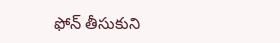ఫోన్ తీసుకుని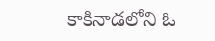కాకినాడలోని ఓ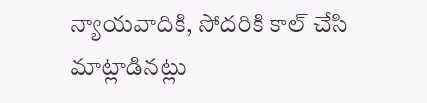న్యాయవాదికి, సోదరికి కాల్ చేసి మాట్లాడినట్లు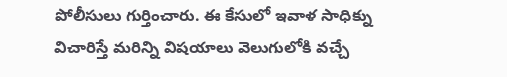పోలీసులు గుర్తించారు. ఈ కేసులో ఇవాళ సాధిక్ను విచారిస్తే మరిన్ని విషయాలు వెలుగులోకి వచ్చే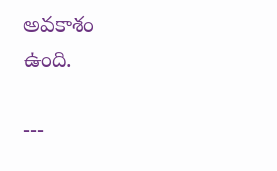అవకాశం ఉంది.

---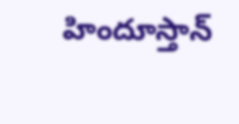హిందూస్తాన్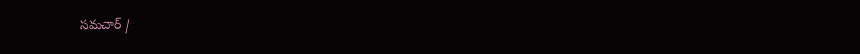సమచార్ /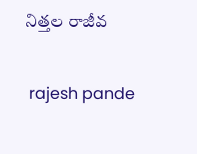నిత్తల రాజీవ


 rajesh pande